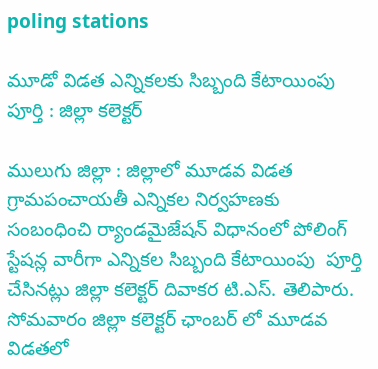poling stations

మూడో విడత ఎన్నికలకు సిబ్బంది కేటాయింపు పూర్తి : జిల్లా కలెక్టర్

ములుగు జిల్లా : జిల్లాలో మూడవ విడత గ్రామపంచాయతీ ఎన్నికల నిర్వహణకు సంబంధించి ర్యాండమైజేషన్ విధానంలో పోలింగ్ స్టేషన్ల వారీగా ఎన్నికల సిబ్బంది కేటాయింపు  పూర్తి చేసినట్లు జిల్లా కలెక్టర్ దివాకర టి.ఎస్. తెలిపారు.  సోమవారం జిల్లా కలెక్టర్ ఛాంబర్ లో మూడవ విడతలో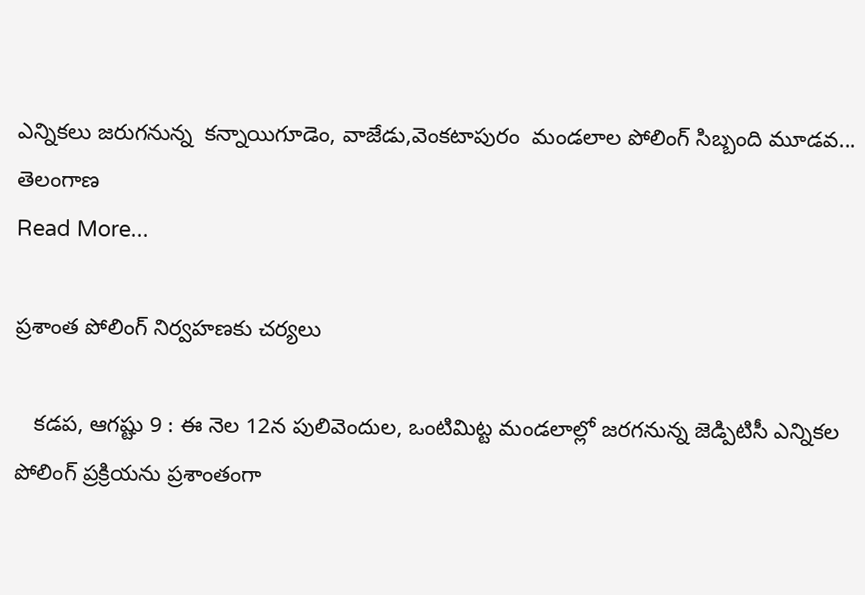ఎన్నికలు జరుగనున్న  కన్నాయిగూడెం, వాజేడు,వెంకటాపురం  మండలాల పోలింగ్ సిబ్బంది మూడవ...
తెలంగాణ
Read More...

ప్రశాంత పోలింగ్ నిర్వహణకు చర్యలు

   కడప, ఆగష్టు 9 : ఈ నెల 12న పులివెందుల, ఒంటిమిట్ట మండలాల్లో జరగనున్న జెడ్పిటిసీ ఎన్నికల పోలింగ్ ప్రక్రియను ప్రశాంతంగా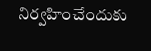నిర్వహించేందుకు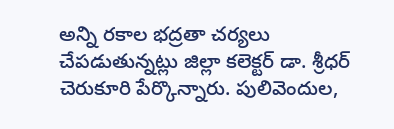అన్ని రకాల భద్రతా చర్యలు చేపడుతున్నట్లు జిల్లా కలెక్టర్ డా. శ్రీధర్ చెరుకూరి పేర్కొన్నారు. పులివెందుల,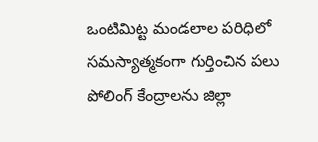ఒంటిమిట్ట మండలాల పరిధిలో సమస్యాత్మకంగా గుర్తించిన పలు పోలింగ్ కేంద్రాలను జిల్లా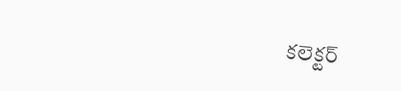కలెక్టర్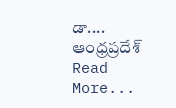డా....
ఆంధ్రప్రదేశ్‌
Read More...